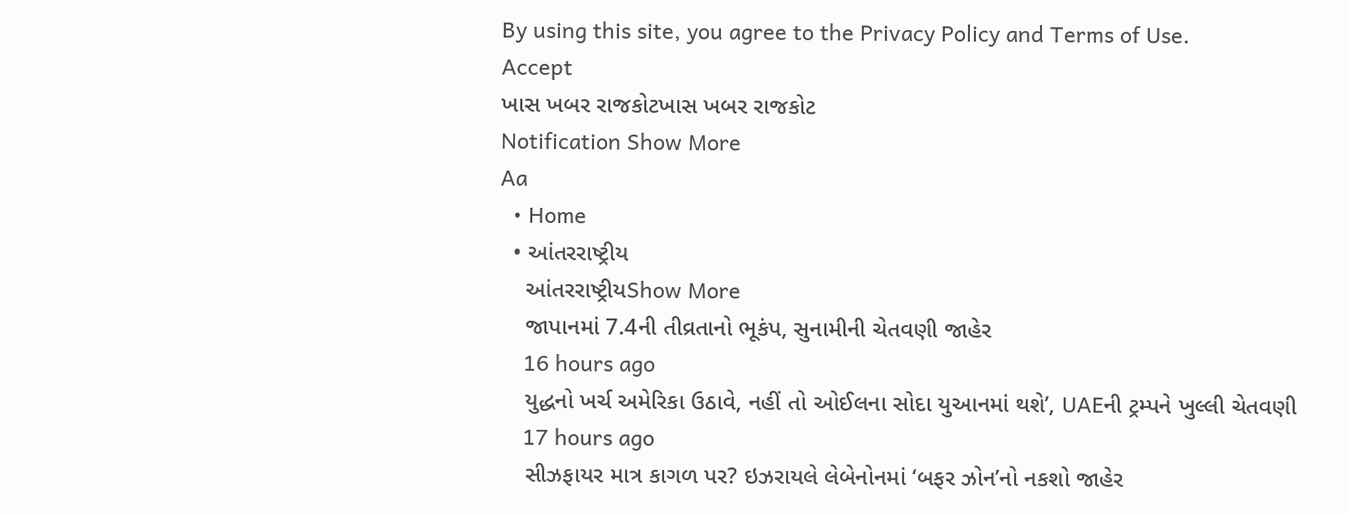By using this site, you agree to the Privacy Policy and Terms of Use.
Accept
ખાસ ખબર રાજકોટખાસ ખબર રાજકોટ
Notification Show More
Aa
  • Home
  • આંતરરાષ્ટ્રીય
    આંતરરાષ્ટ્રીયShow More
    જાપાનમાં 7.4ની તીવ્રતાનો ભૂકંપ, સુનામીની ચેતવણી જાહેર
    16 hours ago
    યુદ્ધનો ખર્ચ અમેરિકા ઉઠાવે, નહીં તો ઓઈલના સોદા યુઆનમાં થશે’, UAEની ટ્રમ્પને ખુલ્લી ચેતવણી
    17 hours ago
    સીઝફાયર માત્ર કાગળ પર? ઇઝરાયલે લેબેનોનમાં ‘બફર ઝોન’નો નકશો જાહેર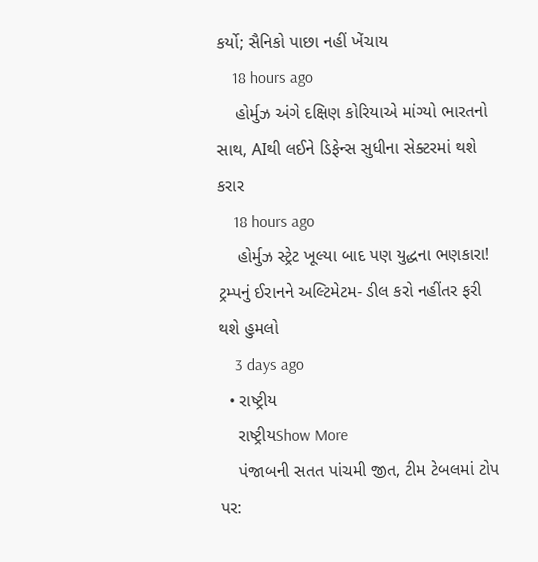કર્યો; સૈનિકો પાછા નહીં ખેંચાય
    18 hours ago
    હોર્મુઝ અંગે દક્ષિણ કોરિયાએ માંગ્યો ભારતનો સાથ, AIથી લઈને ડિફેન્સ સુધીના સેક્ટરમાં થશે કરાર
    18 hours ago
    હોર્મુઝ સ્ટ્રેટ ખૂલ્યા બાદ પણ યુદ્ધના ભણકારા! ટ્રમ્પનું ઈરાનને અલ્ટિમેટમ- ડીલ કરો નહીંતર ફરી થશે હુમલો
    3 days ago
  • રાષ્ટ્રીય
    રાષ્ટ્રીયShow More
    પંજાબની સતત પાંચમી જીત, ટીમ ટેબલમાં ટોપ પર: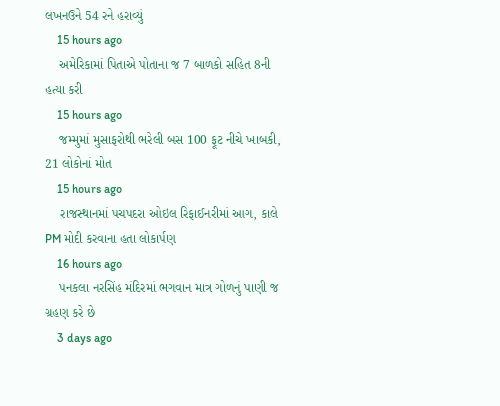લખનઉને 54 રને હરાવ્યું
    15 hours ago
    અમેરિકામાં પિતાએ પોતાના જ 7 બાળકો સહિત 8ની હત્યા કરી
    15 hours ago
    જમ્મુમાં મુસાફરોથી ભરેલી બસ 100 ફૂટ નીચે ખાબકી, 21 લોકોનાં મોત
    15 hours ago
    રાજસ્થાનમાં પચપદરા ઓઇલ રિફાઈનરીમાં આગ, કાલે PM મોદી કરવાના હતા લોકાર્પણ
    16 hours ago
    પનકલા નરસિંહ મંદિરમાં ભગવાન માત્ર ગોળનું પાણી જ ગ્રહણ કરે છે
    3 days ago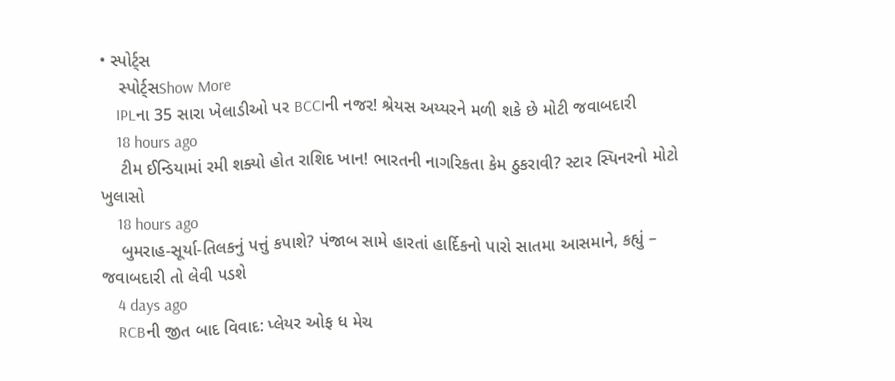• સ્પોર્ટ્સ
    સ્પોર્ટ્સShow More
    IPLના 35 સારા ખેલાડીઓ પર BCCIની નજર! શ્રેયસ અય્યરને મળી શકે છે મોટી જવાબદારી
    18 hours ago
    ટીમ ઈન્ડિયામાં રમી શક્યો હોત રાશિદ ખાન! ભારતની નાગરિકતા કેમ ઠુકરાવી? સ્ટાર સ્પિનરનો મોટો ખુલાસો
    18 hours ago
    બુમરાહ-સૂર્યા-તિલકનું પત્તું કપાશે? પંજાબ સામે હારતાં હાર્દિકનો પારો સાતમા આસમાને, કહ્યું – જવાબદારી તો લેવી પડશે
    4 days ago
    RCBની જીત બાદ વિવાદ: પ્લેયર ઓફ ધ મેચ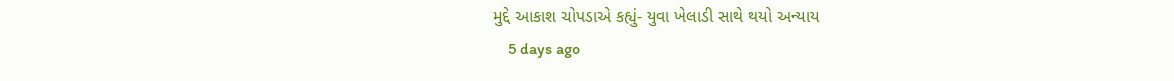મુદ્દે આકાશ ચોપડાએ કહ્યું- યુવા ખેલાડી સાથે થયો અન્યાય
    5 days ago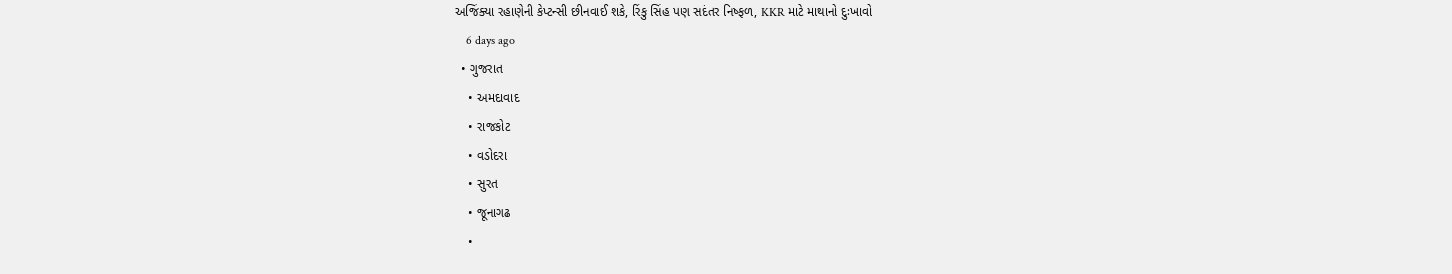અજિંક્યા રહાણેની કેપ્ટન્સી છીનવાઈ શકે, રિંકુ સિંહ પણ સદંતર નિષ્ફળ, KKR માટે માથાનો દુઃખાવો
    6 days ago
  • ગુજરાત
    • અમદાવાદ
    • રાજકોટ
    • વડોદરા
    • સુરત
    • જૂનાગઢ
    •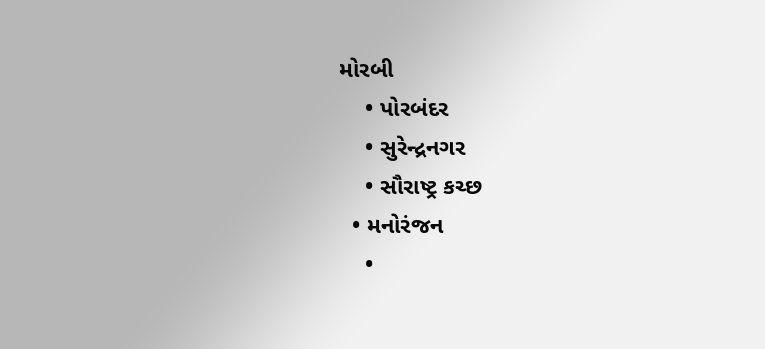મોરબી
    • પોરબંદર
    • સુરેન્દ્રનગર
    • સૌરાષ્ટ્ર કચ્છ
  • મનોરંજન
    •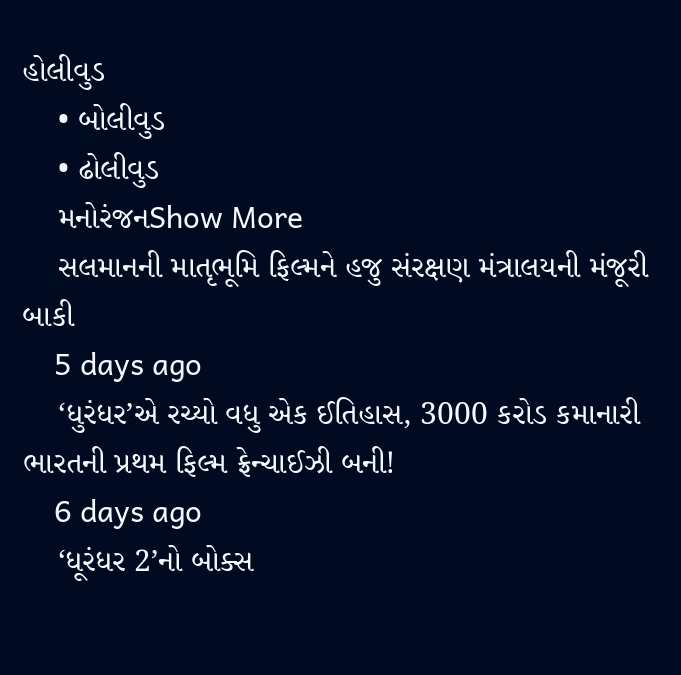હોલીવુડ
    • બોલીવુડ
    • ઢોલીવુડ
    મનોરંજનShow More
    સલમાનની માતૃભૂમિ ફિલ્મને હજુ સંરક્ષણ મંત્રાલયની મંજૂરી બાકી
    5 days ago
    ‘ધુરંધર’એ રચ્યો વધુ એક ઈતિહાસ, 3000 કરોડ કમાનારી ભારતની પ્રથમ ફિલ્મ ફ્રેન્ચાઈઝી બની!
    6 days ago
    ‘ધૂરંધર 2’નો બોક્સ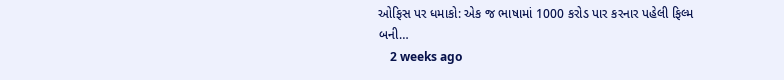ઓફિસ પર ધમાકો: એક જ ભાષામાં 1000 કરોડ પાર કરનાર પહેલી ફિલ્મ બની…
    2 weeks ago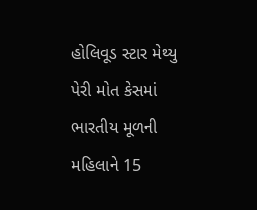હોલિવૂડ સ્ટાર મેથ્યુ પેરી મોત કેસમાં ભારતીય મૂળની મહિલાને 15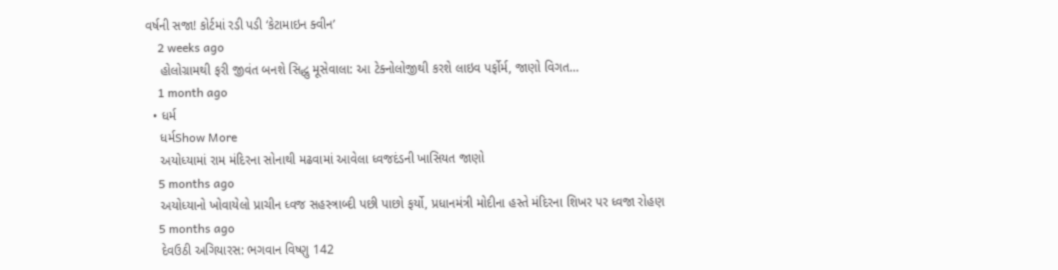વર્ષની સજા! કોર્ટમાં રડી પડી ‘કેટામાઇન ક્વીન’
    2 weeks ago
    હોલોગ્રામથી ફરી જીવંત બનશે સિદ્ધુ મૂસેવાલા: આ ટેક્નોલોજીથી કરશે લાઇવ પર્ફોર્મ, જાણો વિગત…
    1 month ago
  • ધર્મ
    ધર્મShow More
    અયોધ્યામાં રામ મંદિરના સોનાથી મઢવામાં આવેલા ધ્વજદંડની ખાસિયત જાણો
    5 months ago
    અયોધ્યાનો ખોવાયેલો પ્રાચીન ધ્વજ સહસ્ત્રાબ્દી પછી પાછો ફર્યો, પ્રધાનમંત્રી મોદીના હસ્તે મંદિરના શિખર પર ધ્વજા રોહણ
    5 months ago
    દેવઉઠી અગિયારસ: ભગવાન વિષ્ણુ 142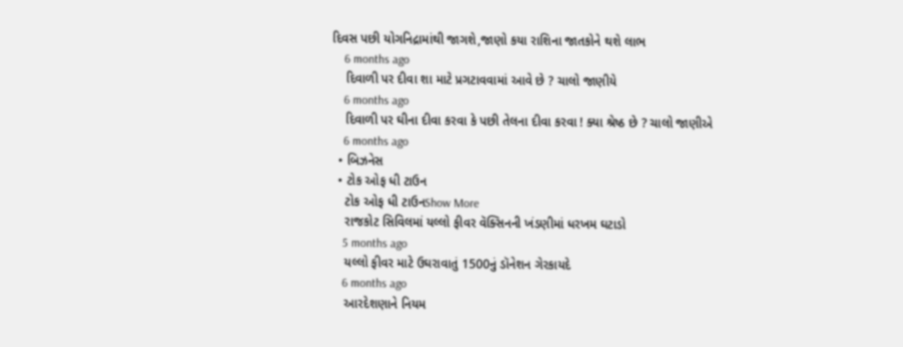દિવસ પછી યોગનિદ્રામાંથી જાગશે,જાણો કયા રાશિના જાતકોને થશે લાભ
    6 months ago
    દિવાળી પર દીવા શા માટે પ્રગટાવવામાં આવે છે ? ચાલો જાણીયે
    6 months ago
    દિવાળી પર ઘીના દીવા કરવા કે પછી તેલના દીવા કરવા ! ક્યા શ્રેષ્ઠ છે ? ચાલો જાણીએ
    6 months ago
  • બિઝનેસ
  • ટોક ઓફ ધી ટાઉન
    ટોક ઓફ ધી ટાઉનShow More
    રાજકોટ સિવિલમાં યલ્લો ફીવર વૅક્સિનની ખંડણીમાં ધરખમ ઘટાડો
    5 months ago
    યલ્લો ફીવર માટે ઉઘરાવાતું 1500નું ડૉનેશન ગેરકાયદે
    6 months ago
    આરદેશણાને નિયમ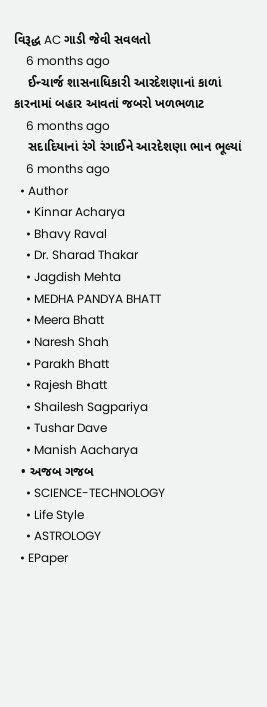વિરૂદ્ધ AC ગાડી જેવી સવલતો
    6 months ago
    ઈન્ચાર્જ શાસનાધિકારી આરદેશણાનાં કાળાં કારનામાં બહાર આવતાં જબરો ખળભળાટ
    6 months ago
    સદાદિયાનાં રંગે રંગાઈને આરદેશણા ભાન ભૂલ્યાં
    6 months ago
  • Author
    • Kinnar Acharya
    • Bhavy Raval
    • Dr. Sharad Thakar
    • Jagdish Mehta
    • MEDHA PANDYA BHATT
    • Meera Bhatt
    • Naresh Shah
    • Parakh Bhatt
    • Rajesh Bhatt
    • Shailesh Sagpariya
    • Tushar Dave
    • Manish Aacharya
  • અજબ ગજબ
    • SCIENCE-TECHNOLOGY
    • Life Style
    • ASTROLOGY
  • EPaper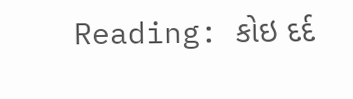Reading: કોઇ દર્દ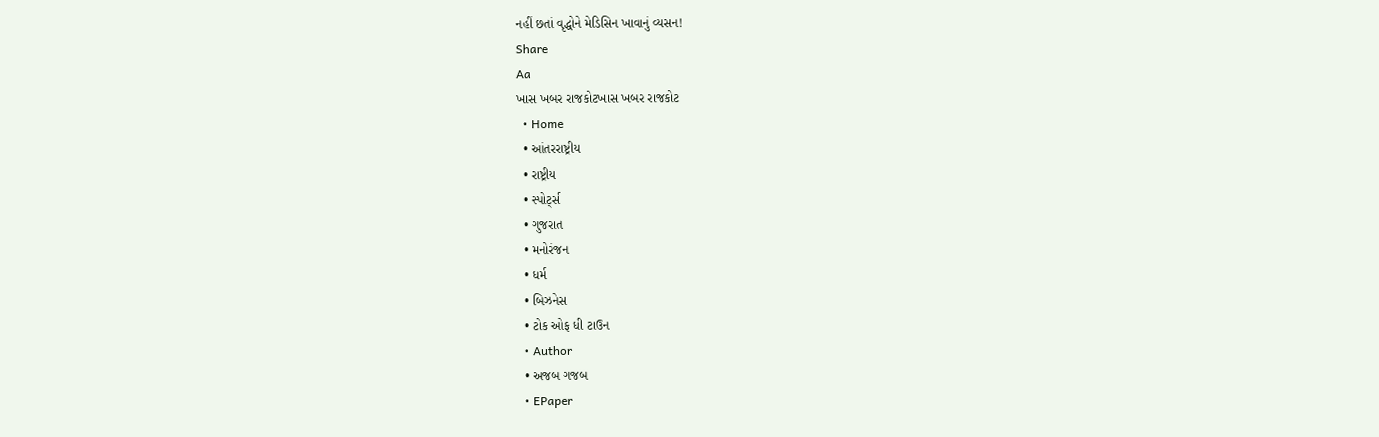નહીં છતાં વૃદ્ધોને મેડિસિન ખાવાનું વ્યસન!
Share
Aa
ખાસ ખબર રાજકોટખાસ ખબર રાજકોટ
  • Home
  • આંતરરાષ્ટ્રીય
  • રાષ્ટ્રીય
  • સ્પોર્ટ્સ
  • ગુજરાત
  • મનોરંજન
  • ધર્મ
  • બિઝનેસ
  • ટોક ઓફ ધી ટાઉન
  • Author
  • અજબ ગજબ
  • EPaper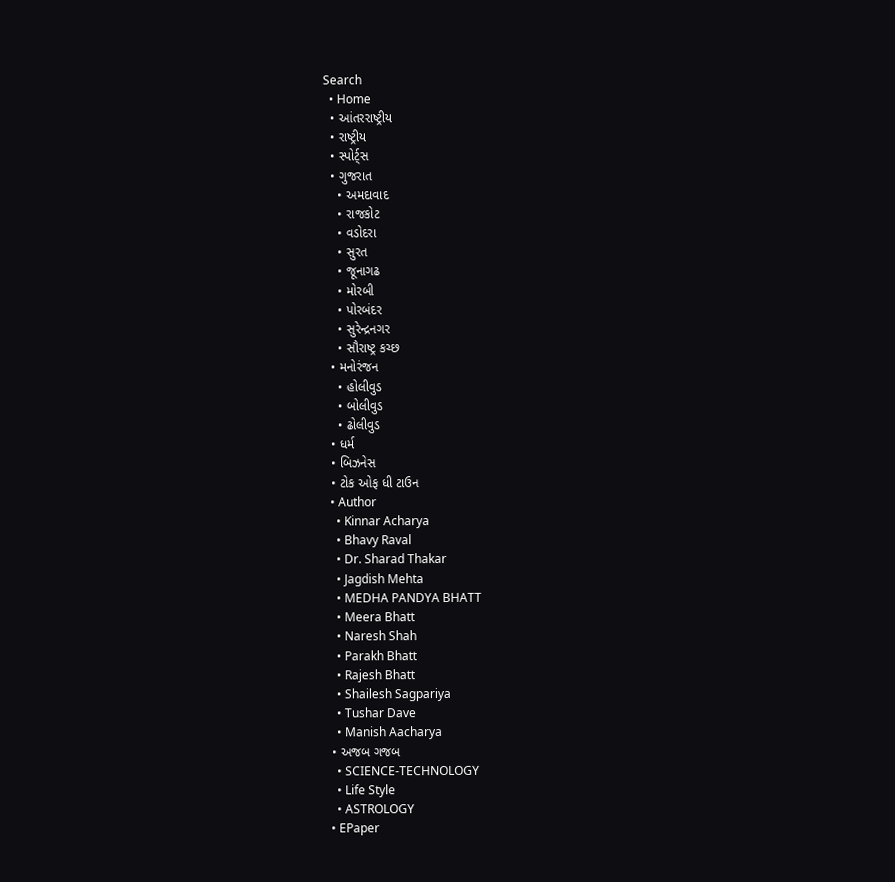Search
  • Home
  • આંતરરાષ્ટ્રીય
  • રાષ્ટ્રીય
  • સ્પોર્ટ્સ
  • ગુજરાત
    • અમદાવાદ
    • રાજકોટ
    • વડોદરા
    • સુરત
    • જૂનાગઢ
    • મોરબી
    • પોરબંદર
    • સુરેન્દ્રનગર
    • સૌરાષ્ટ્ર કચ્છ
  • મનોરંજન
    • હોલીવુડ
    • બોલીવુડ
    • ઢોલીવુડ
  • ધર્મ
  • બિઝનેસ
  • ટોક ઓફ ધી ટાઉન
  • Author
    • Kinnar Acharya
    • Bhavy Raval
    • Dr. Sharad Thakar
    • Jagdish Mehta
    • MEDHA PANDYA BHATT
    • Meera Bhatt
    • Naresh Shah
    • Parakh Bhatt
    • Rajesh Bhatt
    • Shailesh Sagpariya
    • Tushar Dave
    • Manish Aacharya
  • અજબ ગજબ
    • SCIENCE-TECHNOLOGY
    • Life Style
    • ASTROLOGY
  • EPaper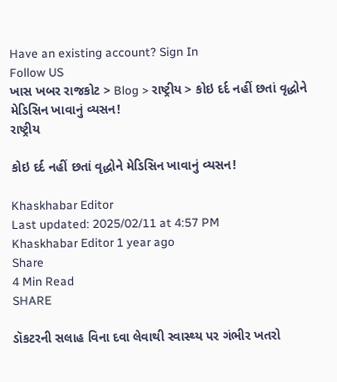Have an existing account? Sign In
Follow US
ખાસ ખબર રાજકોટ > Blog > રાષ્ટ્રીય > કોઇ દર્દ નહીં છતાં વૃદ્ધોને મેડિસિન ખાવાનું વ્યસન!
રાષ્ટ્રીય

કોઇ દર્દ નહીં છતાં વૃદ્ધોને મેડિસિન ખાવાનું વ્યસન!

Khaskhabar Editor
Last updated: 2025/02/11 at 4:57 PM
Khaskhabar Editor 1 year ago
Share
4 Min Read
SHARE

ડૉકટરની સલાહ વિના દવા લેવાથી સ્વાસ્થ્ય પર ગંભીર ખતરો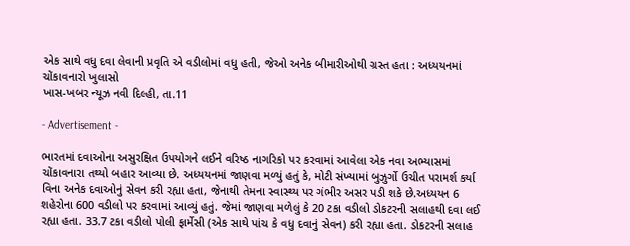એક સાથે વધુ દવા લેવાની પ્રવૃતિ એ વડીલોમાં વધુ હતી, જેઓ અનેક બીમારીઓથી ગ્રસ્ત હતા : અધ્યયનમાં ચોંકાવનારો ખુલાસો
ખાસ-ખબર ન્યૂઝ નવી દિલ્હી, તા.11

- Advertisement -

ભારતમાં દવાઓના અસુરક્ષિત ઉપયોગને લઈને વરિષ્ઠ નાગરિકો પર કરવામાં આવેલા એક નવા અભ્યાસમાં ચોંકાવનારા તથ્યો બહાર આવ્યા છે. અધ્યયનમાં જાણવા મળ્યું હતું કે, મોટી સંખ્યામાં બુઝુર્ગો ઉચીત પરામર્શ કર્યા વિના અનેક દવાઓનું સેવન કરી રહ્યા હતા, જેનાથી તેમના સ્વાસ્થ્ય પર ગંભીર અસર પડી શકે છે.અધ્યયન 6 શહેરોના 600 વડીલો પર કરવામાં આવ્યું હતું. જેમાં જાણવા મળેલું કે 20 ટકા વડીલો ડોકટરની સલાહથી દવા લઈ રહ્યા હતા. 33.7 ટકા વડીલો પોલી ફાર્મેસી (એક સાથે પાંચ કે વધુ દવાનું સેવન) કરી રહ્યા હતા. ડોકટરની સલાહ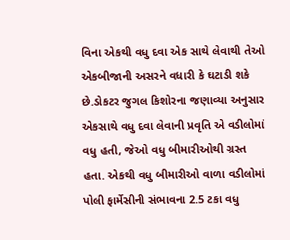વિના એકથી વધુ દવા એક સાથે લેવાથી તેઓ એકબીજાની અસરને વધારી કે ઘટાડી શકે છે.ડોકટર જુગલ કિશોરના જણાવ્યા અનુસાર એકસાથે વધુ દવા લેવાની પ્રવૃતિ એ વડીલોમાં વધુ હતી, જેઓ વધુ બીમારીઓથી ગ્રસ્ત હતા. એકથી વધુ બીમારીઓ વાળા વડીલોમાં પોલી ફાર્મેસીની સંભાવના 2.5 ટકા વધુ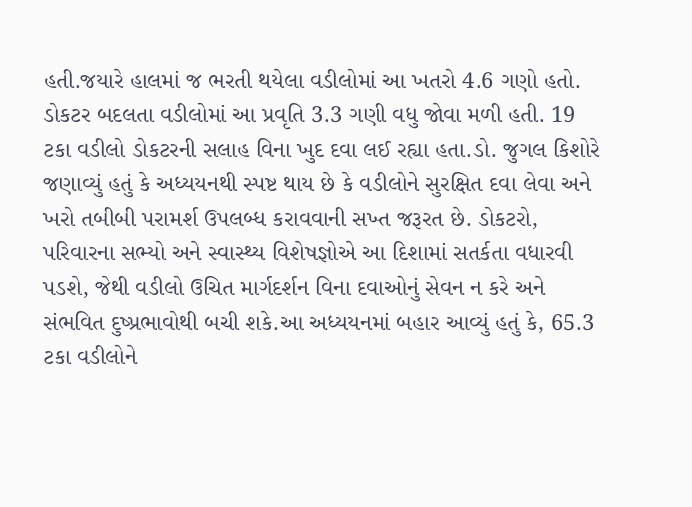હતી.જયારે હાલમાં જ ભરતી થયેલા વડીલોમાં આ ખતરો 4.6 ગણો હતો. ડોકટર બદલતા વડીલોમાં આ પ્રવૃતિ 3.3 ગણી વધુ જોવા મળી હતી. 19 ટકા વડીલો ડોકટરની સલાહ વિના ખુદ દવા લઈ રહ્યા હતા.ડો. જુગલ કિશોરે જણાવ્યું હતું કે અધ્યયનથી સ્પષ્ટ થાય છે કે વડીલોને સુરક્ષિત દવા લેવા અને ખરો તબીબી પરામર્શ ઉપલબ્ધ કરાવવાની સખ્ત જરૂરત છે. ડોકટરો, પરિવારના સભ્યો અને સ્વાસ્થ્ય વિશેષજ્ઞોએ આ દિશામાં સતર્કતા વધારવી પડશે, જેથી વડીલો ઉચિત માર્ગદર્શન વિના દવાઓનું સેવન ન કરે અને સંભવિત દુષ્પ્રભાવોથી બચી શકે.આ અધ્યયનમાં બહાર આવ્યું હતું કે, 65.3 ટકા વડીલોને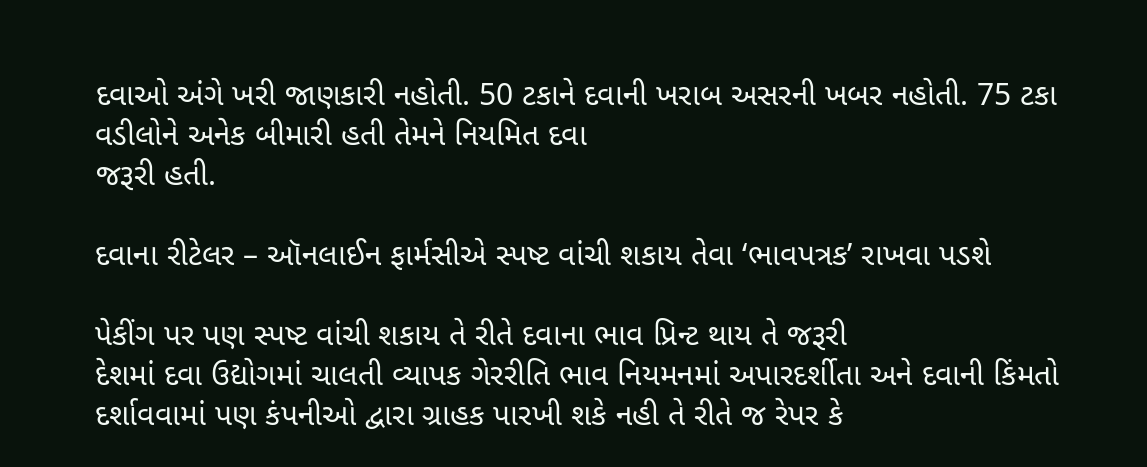દવાઓ અંગે ખરી જાણકારી નહોતી. 50 ટકાને દવાની ખરાબ અસરની ખબર નહોતી. 75 ટકા વડીલોને અનેક બીમારી હતી તેમને નિયમિત દવા
જરૂરી હતી.

દવાના રીટેલર – ઑનલાઈન ફાર્મસીએ સ્પષ્ટ વાંચી શકાય તેવા ‘ભાવપત્રક’ રાખવા પડશે

પેકીંગ પર પણ સ્પષ્ટ વાંચી શકાય તે રીતે દવાના ભાવ પ્રિન્ટ થાય તે જરૂરી
દેશમાં દવા ઉદ્યોગમાં ચાલતી વ્યાપક ગેરરીતિ ભાવ નિયમનમાં અપારદર્શીતા અને દવાની કિંમતો દર્શાવવામાં પણ કંપનીઓ દ્વારા ગ્રાહક પારખી શકે નહી તે રીતે જ રેપર કે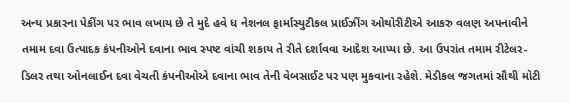અન્ય પ્રકારના પેકીંગ પર ભાવ લખાય છે તે મુદે હવે ધ નેશનલ ફાર્માસ્યુટીકલ પ્રાઈઝીંગ ઓથોરીટીએ આકરુ વલણ અપનાવીને તમામ દવા ઉત્પાદક કંપનીઓને દવાના ભાવ સ્પષ્ટ વાંચી શકાય તે રીતે દર્શાવવા આદેશ આપ્યા છે. આ ઉપરાંત તમામ રીટેલર-ડિલર તથા ઓનલાઈન દવા વેચતી કંપનીઓએ દવાના ભાવ તેની વેબસાઈટ પર પણ મુકવાના રહેશે. મેડીકલ જગતમાં સૌથી મોટી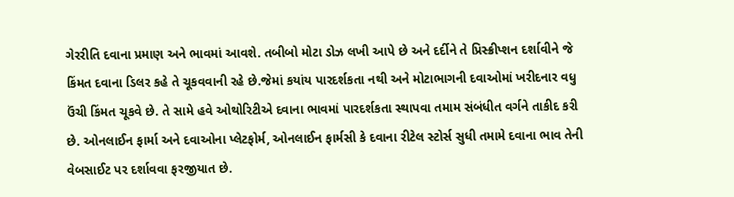ગેરરીતિ દવાના પ્રમાણ અને ભાવમાં આવશે. તબીબો મોટા ડોઝ લખી આપે છે અને દર્દીને તે પ્રિસ્ક્રીપ્શન દર્શાવીને જે કિંમત દવાના ડિલર કહે તે ચૂકવવાની રહે છે.જેમાં કયાંય પારદર્શકતા નથી અને મોટાભાગની દવાઓમાં ખરીદનાર વધુ ઉંચી કિંમત ચૂકવે છે. તે સામે હવે ઓથોરિટીએ દવાના ભાવમાં પારદર્શકતા સ્થાપવા તમામ સંબંધીત વર્ગને તાકીદ કરી છે. ઓનલાઈન ફાર્મા અને દવાઓના પ્લેટફોર્મ, ઓનલાઈન ફાર્મસી કે દવાના રીટેલ સ્ટોર્સ સુધી તમામે દવાના ભાવ તેની વેબસાઈટ પર દર્શાવવા ફરજીયાત છે.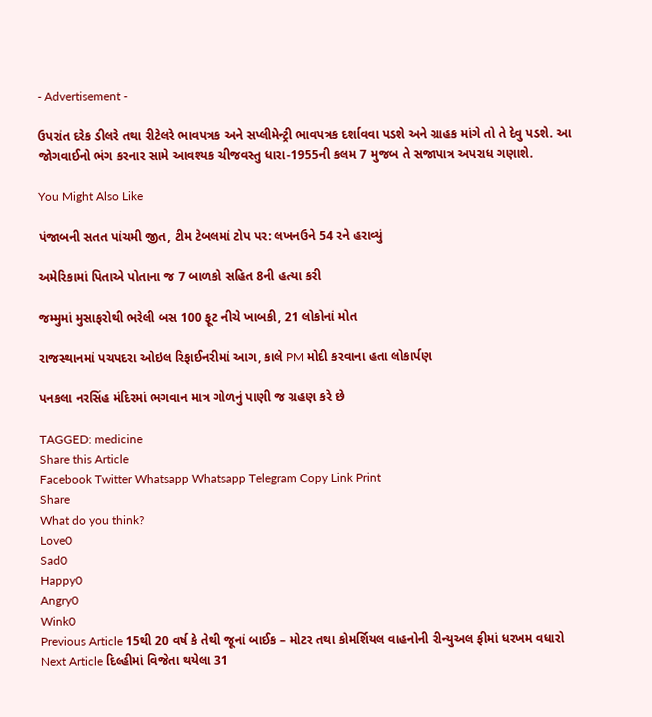- Advertisement -

ઉપરાંત દરેક ડીલરે તથા રીટેલરે ભાવપત્રક અને સપ્લીમેન્ટ્રી ભાવપત્રક દર્શાવવા પડશે અને ગ્રાહક માંગે તો તે દેવુ પડશે. આ જોગવાઈનો ભંગ કરનાર સામે આવશ્યક ચીજવસ્તુ ધારા-1955ની કલમ 7 મુજબ તે સજાપાત્ર અપરાધ ગણાશે.

You Might Also Like

પંજાબની સતત પાંચમી જીત, ટીમ ટેબલમાં ટોપ પર: લખનઉને 54 રને હરાવ્યું

અમેરિકામાં પિતાએ પોતાના જ 7 બાળકો સહિત 8ની હત્યા કરી

જમ્મુમાં મુસાફરોથી ભરેલી બસ 100 ફૂટ નીચે ખાબકી, 21 લોકોનાં મોત

રાજસ્થાનમાં પચપદરા ઓઇલ રિફાઈનરીમાં આગ, કાલે PM મોદી કરવાના હતા લોકાર્પણ

પનકલા નરસિંહ મંદિરમાં ભગવાન માત્ર ગોળનું પાણી જ ગ્રહણ કરે છે

TAGGED: medicine
Share this Article
Facebook Twitter Whatsapp Whatsapp Telegram Copy Link Print
Share
What do you think?
Love0
Sad0
Happy0
Angry0
Wink0
Previous Article 15થી 20 વર્ષ કે તેથી જૂનાં બાઈક – મોટર તથા કોમર્શિયલ વાહનોની રીન્યુઅલ ફીમાં ધરખમ વધારો
Next Article દિલ્હીમાં વિજેતા થયેલા 31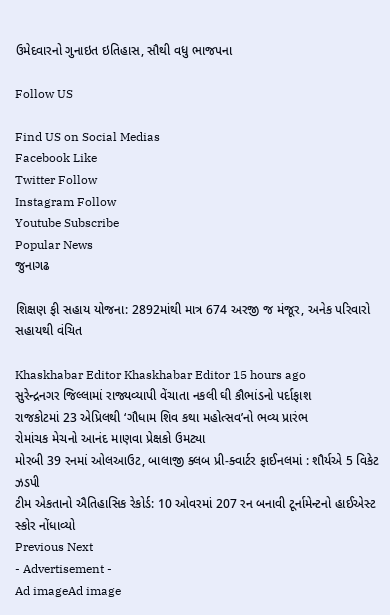ઉમેદવારનો ગુનાઇત ઇતિહાસ, સૌથી વધુ ભાજપના

Follow US

Find US on Social Medias
Facebook Like
Twitter Follow
Instagram Follow
Youtube Subscribe
Popular News
જુનાગઢ

શિક્ષણ ફી સહાય યોજના: 2892માંથી માત્ર 674 અરજી જ મંજૂર, અનેક પરિવારો સહાયથી વંચિત

Khaskhabar Editor Khaskhabar Editor 15 hours ago
સુરેન્દ્રનગર જિલ્લામાં રાજ્યવ્યાપી વેંચાતા નકલી ઘી કૌભાંડનો પર્દાફાશ
રાજકોટમાં 23 એપ્રિલથી ‘ગૌધામ શિવ કથા મહોત્સવ’નો ભવ્ય પ્રારંભ
રોમાંચક મેચનો આનંદ માણવા પ્રેક્ષકો ઉમટ્યા
મોરબી 39 રનમાં ઓલઆઉટ, બાલાજી ક્લબ પ્રી-ક્વાર્ટર ફાઈનલમાં : શૌર્યએ 5 વિકેટ ઝડપી
ટીમ એકતાનો ઐતિહાસિક રેકોર્ડ: 10 ઓવરમાં 207 રન બનાવી ટૂર્નામેન્ટનો હાઈએસ્ટ સ્કોર નોંધાવ્યો
Previous Next
- Advertisement -
Ad imageAd image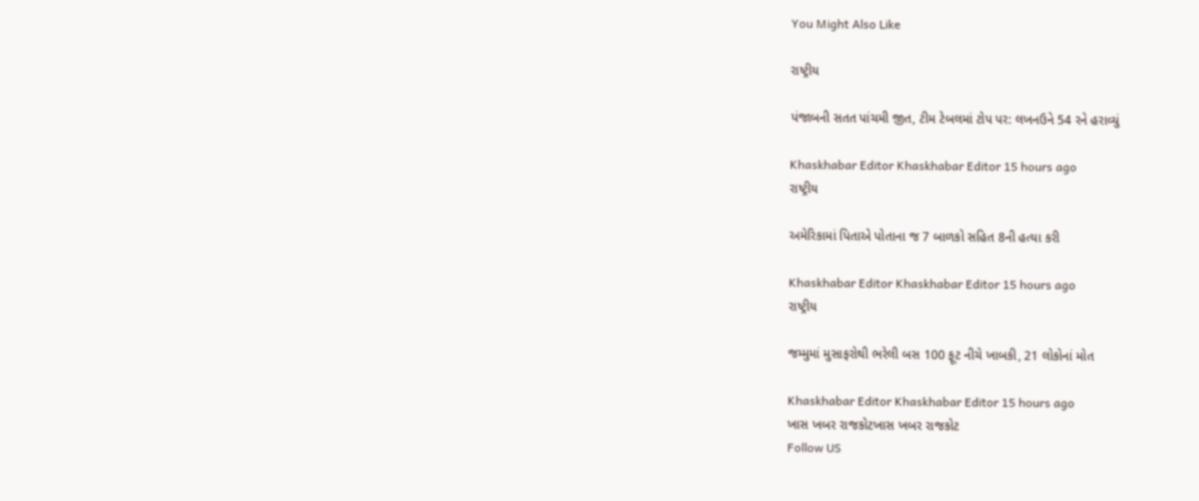You Might Also Like

રાષ્ટ્રીય

પંજાબની સતત પાંચમી જીત, ટીમ ટેબલમાં ટોપ પર: લખનઉને 54 રને હરાવ્યું

Khaskhabar Editor Khaskhabar Editor 15 hours ago
રાષ્ટ્રીય

અમેરિકામાં પિતાએ પોતાના જ 7 બાળકો સહિત 8ની હત્યા કરી

Khaskhabar Editor Khaskhabar Editor 15 hours ago
રાષ્ટ્રીય

જમ્મુમાં મુસાફરોથી ભરેલી બસ 100 ફૂટ નીચે ખાબકી, 21 લોકોનાં મોત

Khaskhabar Editor Khaskhabar Editor 15 hours ago
ખાસ ખબર રાજકોટખાસ ખબર રાજકોટ
Follow US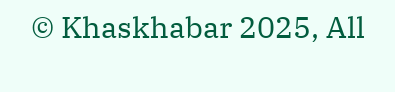© Khaskhabar 2025, All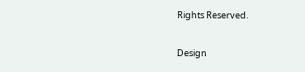Rights Reserved.

Design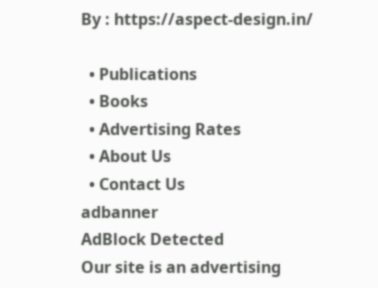By : https://aspect-design.in/

  • Publications
  • Books
  • Advertising Rates
  • About Us
  • Contact Us
adbanner
AdBlock Detected
Our site is an advertising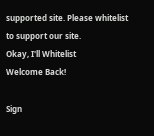supported site. Please whitelist to support our site.
Okay, I'll Whitelist
Welcome Back!

Sign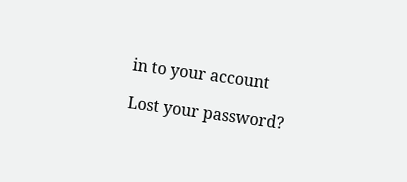in to your account

Lost your password?